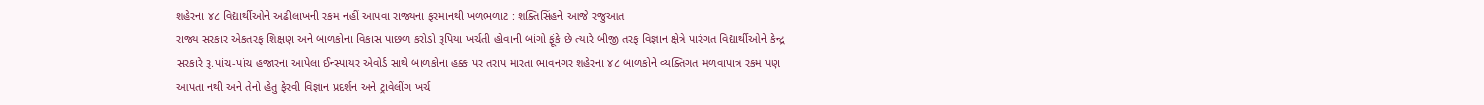શહેરના ૪૮ વિદ્યાર્થીઓને અઢીલાખની રકમ નહીં આપવા રાજ્યના ફરમાનથી ખળભળાટ : શક્તિસિંહને આજે રજુઆત
રાજ્ય સરકાર એકતરફ શિક્ષણ અને બાળકોના વિકાસ પાછળ કરોડો રૂપિયા ખર્ચતી હોવાની બાંગો ફૂંકે છે ત્યારે બીજી તરફ વિજ્ઞાન ક્ષેત્રે પારંગત વિદ્યાર્થીઓને કેન્દ્ર સરકારે રૂ.પાંચ-પાંચ હજારના આપેલા ઈન્સ્પાયર એવોર્ડ સાથે બાળકોના હક્ક પર તરાપ મારતા ભાવનગર શહેરના ૪૮ બાળકોને વ્યક્તિગત મળવાપાત્ર રકમ પણ આપતા નથી અને તેનો હેતુ ફેરવી વિજ્ઞાન પ્રદર્શન અને ટ્રાવેલીંગ ખર્ચ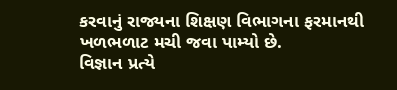કરવાનું રાજ્યના શિક્ષણ વિભાગના ફરમાનથી ખળભળાટ મચી જવા પામ્યો છે.
વિજ્ઞાન પ્રત્યે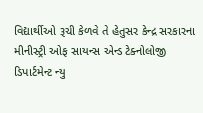વિદ્યાર્થીઓ રૂચી કેળવે તે હેતુસર કેન્દ્ર સરકારના મીનીસ્ટ્રી ઓફ સાયન્સ એન્ડ ટેક્નોલોજી ડિપાર્ટમેન્ટ ન્યુ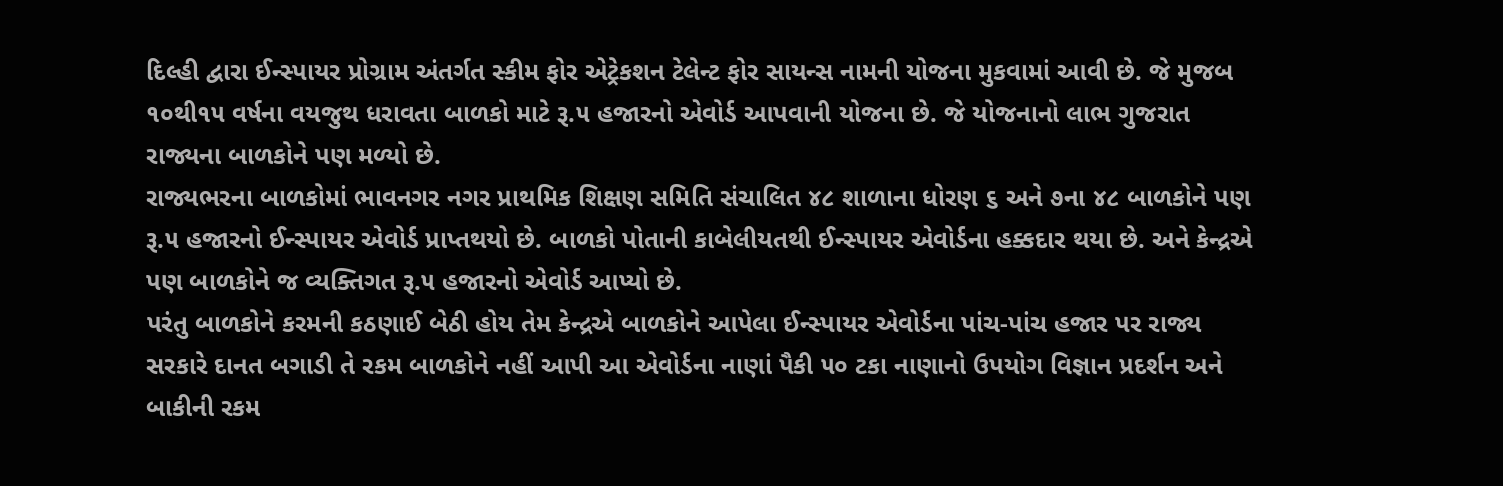દિલ્હી દ્વારા ઈન્સ્પાયર પ્રોગ્રામ અંતર્ગત સ્કીમ ફોર એટ્રેકશન ટેલેન્ટ ફોર સાયન્સ નામની યોજના મુકવામાં આવી છે. જે મુજબ ૧૦થી૧૫ વર્ષના વયજુથ ધરાવતા બાળકો માટે રૂ.૫ હજારનો એવોર્ડ આપવાની યોજના છે. જે યોજનાનો લાભ ગુજરાત રાજ્યના બાળકોને પણ મળ્યો છે.
રાજ્યભરના બાળકોમાં ભાવનગર નગર પ્રાથમિક શિક્ષણ સમિતિ સંચાલિત ૪૮ શાળાના ધોરણ ૬ અને ૭ના ૪૮ બાળકોને પણ રૂ.૫ હજારનો ઈન્સ્પાયર એવોર્ડ પ્રાપ્તથયો છે. બાળકો પોતાની કાબેલીયતથી ઈન્સ્પાયર એવોર્ડના હક્કદાર થયા છે. અને કેન્દ્રએ પણ બાળકોને જ વ્યક્તિગત રૂ.૫ હજારનો એવોર્ડ આપ્યો છે.
પરંતુ બાળકોને કરમની કઠણાઈ બેઠી હોય તેમ કેન્દ્રએ બાળકોને આપેલા ઈન્સ્પાયર એવોર્ડના પાંચ-પાંચ હજાર પર રાજ્ય સરકારે દાનત બગાડી તે રકમ બાળકોને નહીં આપી આ એવોર્ડના નાણાં પૈકી ૫૦ ટકા નાણાનો ઉપયોગ વિજ્ઞાન પ્રદર્શન અને બાકીની રકમ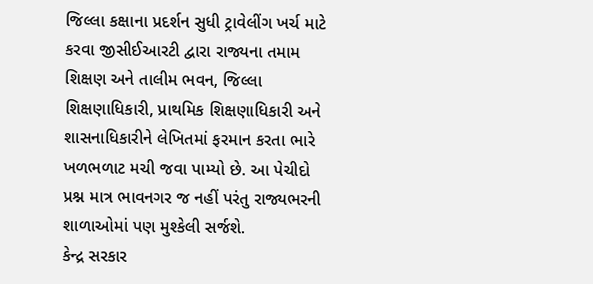જિલ્લા કક્ષાના પ્રદર્શન સુધી ટ્રાવેલીંગ ખર્ચ માટે કરવા જીસીઈઆરટી દ્વારા રાજ્યના તમામ શિક્ષણ અને તાલીમ ભવન, જિલ્લા શિક્ષણાધિકારી, પ્રાથમિક શિક્ષણાધિકારી અને શાસનાધિકારીને લેખિતમાં ફરમાન કરતા ભારે ખળભળાટ મચી જવા પામ્યો છે. આ પેચીદો પ્રશ્ન માત્ર ભાવનગર જ નહીં પરંતુ રાજ્યભરની શાળાઓમાં પણ મુશ્કેલી સર્જશે.
કેન્દ્ર સરકાર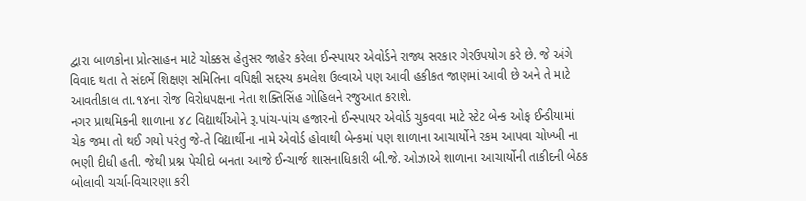દ્વારા બાળકોના પ્રોત્સાહન માટે ચોક્કસ હેતુસર જાહેર કરેલા ઈન્સ્પાયર એવોર્ડને રાજ્ય સરકાર ગેરઉપયોગ કરે છે. જે અંગે વિવાદ થતા તે સંદર્ભે શિક્ષણ સમિતિના વપિક્ષી સદ્દસ્ય કમલેશ ઉલ્વાએ પણ આવી હકીકત જાણમાં આવી છે અને તે માટે આવતીકાલ તા.૧૪ના રોજ વિરોધપક્ષના નેતા શક્તિસિંહ ગોહિલને રજુઆત કરાશે.
નગર પ્રાથમિકની શાળાના ૪૮ વિદ્યાર્થીઓને રૂ.પાંચ-પાંચ હજારનો ઈન્સ્પાયર એવોર્ડ ચુકવવા માટે સ્ટેટ બેન્ક ઓફ ઈન્ડીયામાં ચેક જમા તો થઈ ગયો પરંતુ જે-તે વિદ્યાર્થીના નામે એવોર્ડ હોવાથી બેન્કમાં પણ શાળાના આચાર્યોને રકમ આપવા ચોખ્ખી ના ભણી દીધી હતી. જેથી પ્રશ્ન પેચીદો બનતા આજે ઈન્ચાર્જ શાસનાધિકારી બી.જે. ઓઝાએ શાળાના આચાર્યોની તાકીદની બેઠક બોલાવી ચર્ચા-વિચારણા કરી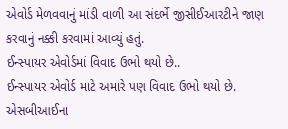એવોર્ડ મેળવવાનું માંડી વાળી આ સંદર્ભે જીસીઈઆરટીને જાણ કરવાનું નક્કી કરવામાં આવ્યું હતું.
ઈન્સ્પાયર એવોર્ડમાં વિવાદ ઉભો થયો છે..
ઈન્સ્પાયર એવોર્ડ માટે અમારે પણ વિવાદ ઉભો થયો છે. એસબીઆઈના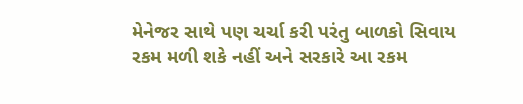મેનેજર સાથે પણ ચર્ચા કરી પરંતુ બાળકો સિવાય રકમ મળી શકે નહીં અને સરકારે આ રકમ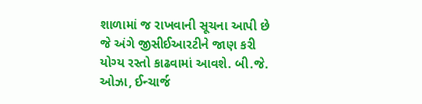શાળામાં જ રાખવાની સૂચના આપી છે જે અંગે જીસીઈઆરટીને જાણ કરી યોગ્ય રસ્તો કાઢવામાં આવશે. બી.જે. ઓઝા, ઈન્ચાર્જ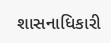શાસનાધિકારી